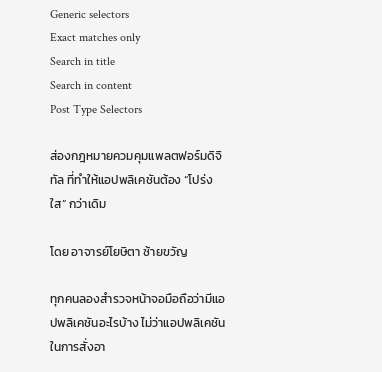Generic selectors
Exact matches only
Search in title
Search in content
Post Type Selectors

ส่องกฎหมายควมคุมแพลตฟอร์มดิจิทัล ที่ทำให้แอปพลิเคชันต้อง “โปร่งใส” กว่าเดิม

โดย อาจารย์โยษิตา ซ้ายขวัญ

ทุกคนลองสำรวจหน้าจอมือถือว่ามีแอปพลิเคชันอะไรบ้าง ไม่ว่าแอปพลิเคชันในการสั่งอา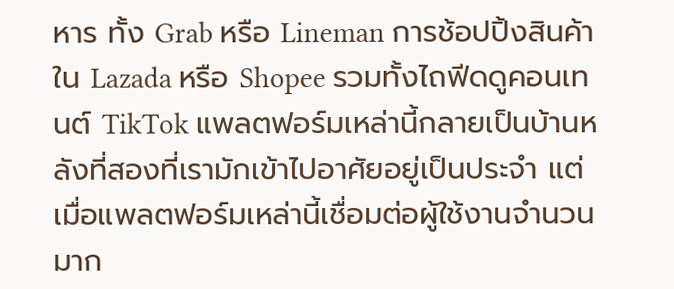หาร ทั้ง Grab หรือ Lineman การช้อปปิ้งสินค้าใน Lazada หรือ Shopee รวมทั้งไถฟีดดูคอนเทนต์ TikTok แพลตฟอร์มเหล่านี้กลายเป็นบ้านหลังที่สองที่เรามักเข้าไปอาศัยอยู่เป็นประจำ แต่เมื่อแพลตฟอร์มเหล่านี้เชื่อมต่อผู้ใช้งานจำนวนมาก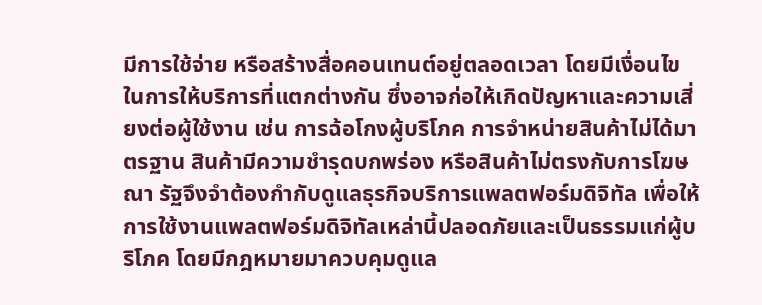มีการใช้จ่าย หรือสร้างสื่อคอนเทนต์อยู่ตลอดเวลา โดยมีเงื่อนไขในการให้บริการที่แตกต่างกัน ซึ่งอาจก่อให้เกิดปัญหาและความเสี่ยงต่อผู้ใช้งาน เช่น การฉ้อโกงผู้บริโภค การจำหน่ายสินค้าไม่ได้มาตรฐาน สินค้ามีความชำรุดบกพร่อง หรือสินค้าไม่ตรงกับการโฆษณา รัฐจึงจำต้องกำกับดูแลธุรกิจบริการแพลตฟอร์มดิจิทัล เพื่อให้การใช้งานแพลตฟอร์มดิจิทัลเหล่านี้ปลอดภัยและเป็นธรรมแก่ผู้บริโภค โดยมีกฎหมายมาควบคุมดูแล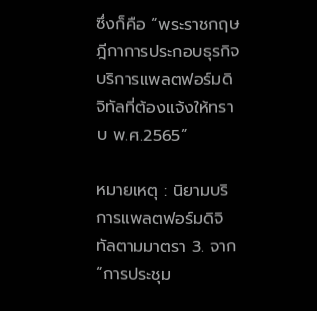ซึ่งก็คือ “พระราชกฤษฎีกาการประกอบธุรกิจบริการแพลตฟอร์มดิจิทัลที่ต้องแจ้งให้ทราบ พ.ศ.2565”

หมายเหตุ : นิยามบริการแพลตฟอร์มดิจิทัลตามมาตรา 3. จาก “การประชุม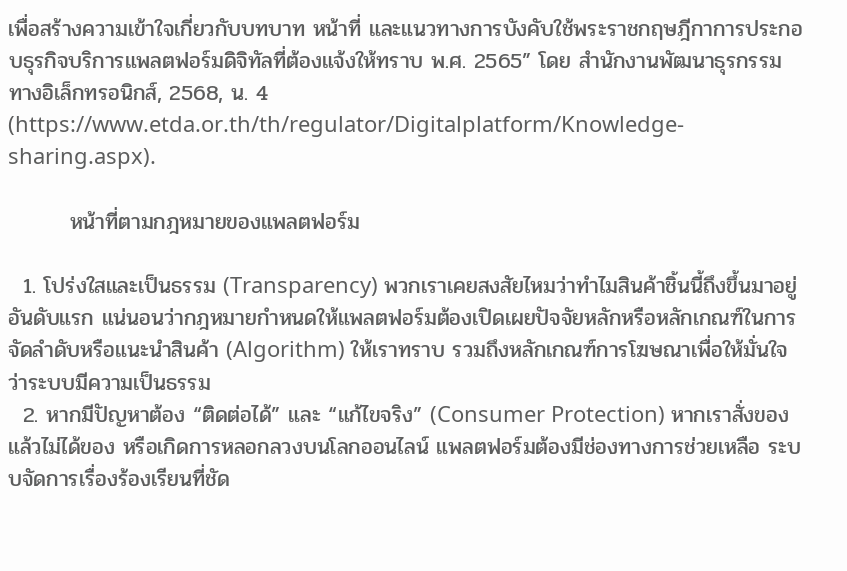เพื่อสร้างความเข้าใจเกี่ยวกับบทบาท หน้าที่ และแนวทางการบังคับใช้พระราชกฤษฎีกาการประกอบธุรกิจบริการแพลตฟอร์มดิจิทัลที่ต้องแจ้งให้ทราบ พ.ศ. 2565” โดย สำนักงานพัฒนาธุรกรรมทางอิเล็กทรอนิกส์, 2568, น. 4 (https://www.etda.or.th/th/regulator/Digitalplatform/Knowledge-sharing.aspx).

        หน้าที่ตามกฎหมายของแพลตฟอร์ม

  1. โปร่งใสและเป็นธรรม (Transparency) พวกเราเคยสงสัยไหมว่าทำไมสินค้าชิ้นนี้ถึงขึ้นมาอยู่อันดับแรก แน่นอนว่ากฎหมายกำหนดให้แพลตฟอร์มต้องเปิดเผยปัจจัยหลักหรือหลักเกณฑ์ในการจัดลำดับหรือแนะนำสินค้า (Algorithm) ให้เราทราบ รวมถึงหลักเกณฑ์การโฆษณาเพื่อให้มั่นใจว่าระบบมีความเป็นธรรม
  2. หากมีปัญหาต้อง “ติดต่อได้” และ “แก้ไขจริง” (Consumer Protection) หากเราสั่งของแล้วไม่ได้ของ หรือเกิดการหลอกลวงบนโลกออนไลน์ แพลตฟอร์มต้องมีช่องทางการช่วยเหลือ ระบบจัดการเรื่องร้องเรียนที่ชัด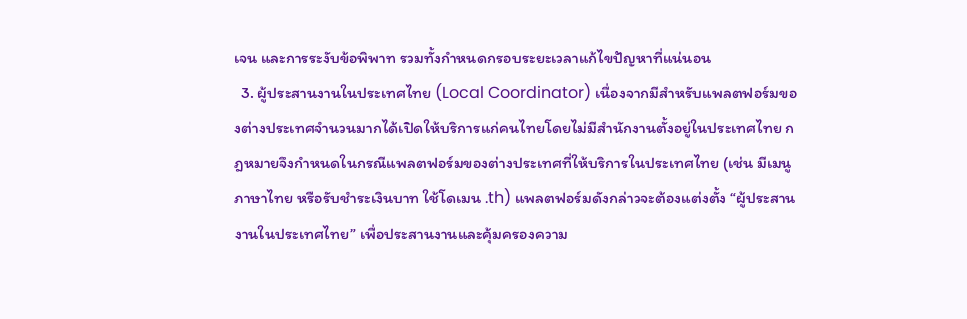เจน และการระงับข้อพิพาท รวมทั้งกำหนดกรอบระยะเวลาแก้ไขปัญหาที่แน่นอน
  3. ผู้ประสานงานในประเทศไทย (Local Coordinator) เนื่องจากมีสำหรับแพลตฟอร์มของต่างประเทศจำนวนมากได้เปิดให้บริการแก่คนไทยโดยไม่มีสำนักงานตั้งอยู่ในประเทศไทย กฎหมายจึงกำหนดในกรณีแพลตฟอร์มของต่างประเทศที่ให้บริการในประเทศไทย (เช่น มีเมนูภาษาไทย หรือรับชำระเงินบาท ใช้โดเมน .th) แพลตฟอร์มดังกล่าวจะต้องแต่งตั้ง “ผู้ประสานงานในประเทศไทย” เพื่อประสานงานและคุ้มครองความ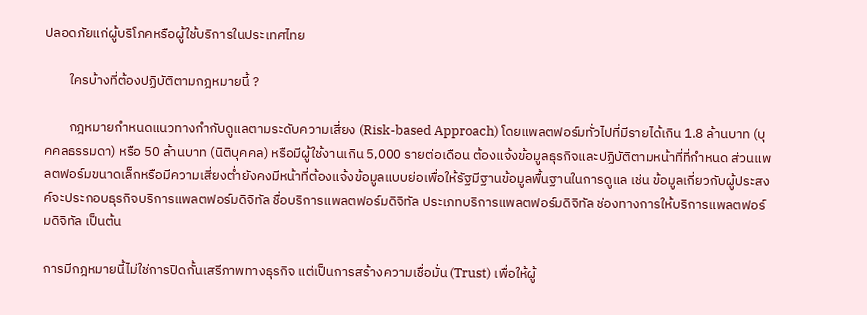ปลอดภัยแก่ผู้บริโภคหรือผู้ใช้บริการในประเทศไทย

        ใครบ้างที่ต้องปฏิบัติตามกฎหมายนี้ ?

        กฎหมายกำหนดแนวทางกำกับดูแลตามระดับความเสี่ยง (Risk-based Approach) โดยแพลตฟอร์มทั่วไปที่มีรายได้เกิน 1.8 ล้านบาท (บุคคลธรรมดา) หรือ 50 ล้านบาท (นิติบุคคล) หรือมีผู้ใช้งานเกิน 5,000 รายต่อเดือน ต้องแจ้งข้อมูลธุรกิจและปฏิบัติตามหน้าที่ที่กำหนด ส่วนแพลตฟอร์มขนาดเล็กหรือมีความเสี่ยงต่ำยังคงมีหน้าที่ต้องแจ้งข้อมูลแบบย่อเพื่อให้รัฐมีฐานข้อมูลพื้นฐานในการดูแล เช่น ข้อมูลเกี่ยวกับผู้ประสงค์จะประกอบธุรกิจบริการแพลตฟอร์มดิจิทัล ชื่อบริการแพลตฟอร์มดิจิทัล ประเภทบริการแพลตฟอร์มดิจิทัล ช่องทางการให้บริการแพลตฟอร์มดิจิทัล เป็นต้น

การมีกฎหมายนี้ไม่ใช่การปิดกั้นเสรีภาพทางธุรกิจ แต่เป็นการสร้างความเชื่อมั่น (Trust) เพื่อให้ผู้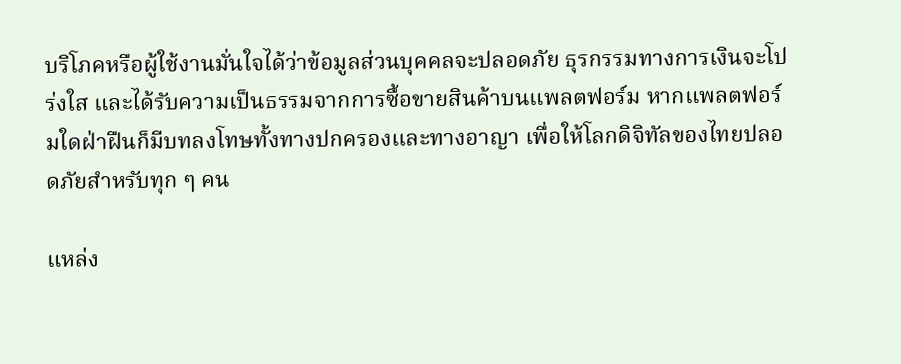บริโภคหรือผู้ใช้งานมั่นใจได้ว่าข้อมูลส่วนบุคคลจะปลอดภัย ธุรกรรมทางการเงินจะโปร่งใส และได้รับความเป็นธรรมจากการซื้อขายสินค้าบนแพลตฟอร์ม หากแพลตฟอร์มใดฝ่าฝืนก็มีบทลงโทษทั้งทางปกครองและทางอาญา เพื่อให้โลกดิจิทัลของไทยปลอดภัยสำหรับทุก ๆ คน

แหล่ง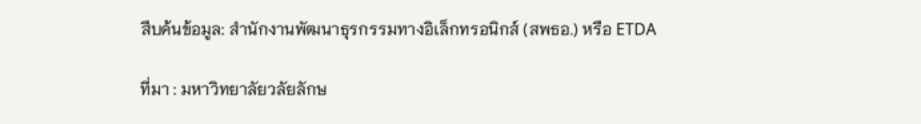สืบค้นข้อมูล: สำนักงานพัฒนาธุรกรรมทางอิเล็กทรอนิกส์ (สพธอ.) หรือ ETDA

ที่มา : มหาวิทยาลัยวลัยลักษ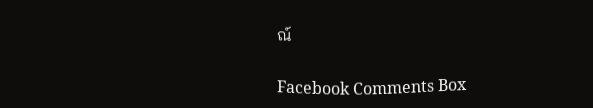ณ์

Facebook Comments Box